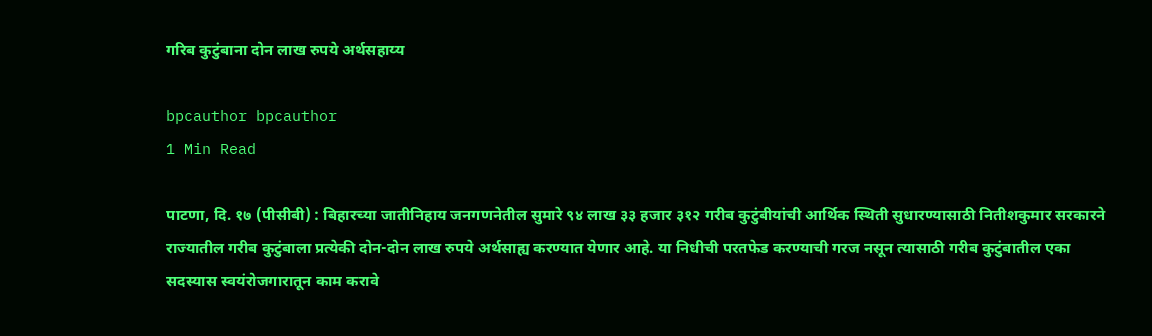गरिब कुटुंबाना दोन लाख रुपये अर्थसहाय्य

bpcauthor bpcauthor
1 Min Read

पाटणा, दि. १७ (पीसीबी) : बिहारच्या जातीनिहाय जनगणनेतील सुमारे ९४ लाख ३३ हजार ३१२ गरीब कुटुंबीयांची आर्थिक स्थिती सुधारण्यासाठी नितीशकुमार सरकारने राज्यातील गरीब कुटुंबाला प्रत्येकी दोन-दोन लाख रुपये अर्थसाह्य करण्यात येणार आहे. या निधीची परतफेड करण्याची गरज नसून त्यासाठी गरीब कुटुंबातील एका सदस्यास स्वयंरोजगारातून काम करावे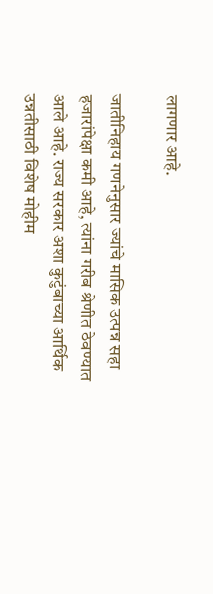लागणार आहे.

जातीनिहाय गणनेनुसार ज्यांचे मासिक उत्पन्न सहा हजारांपेक्षा कमी आहे, त्यांना गरीब श्रेणीत ठेवण्यात आले आहे. राज्य सरकार अशा कुटुंबाच्या आर्थिक उन्नतीसाठी विशेष मोहीम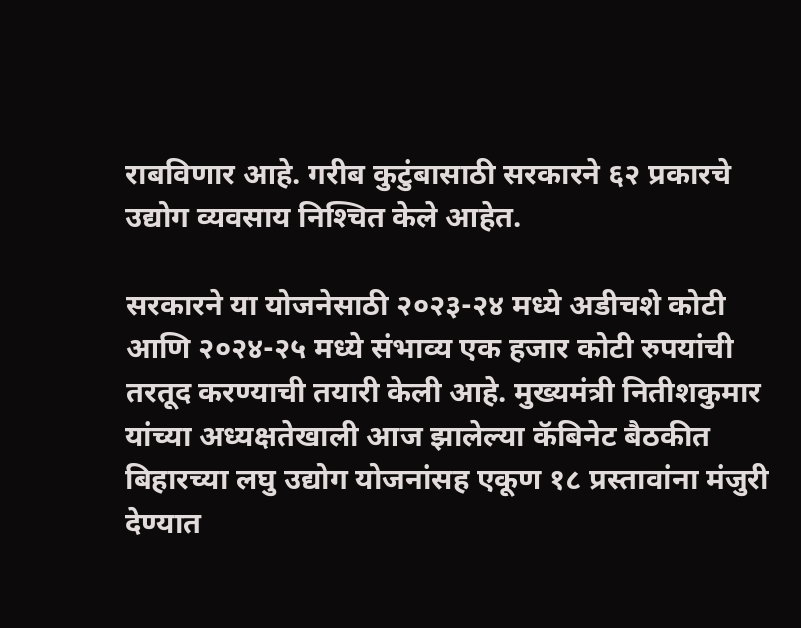राबविणार आहे. गरीब कुटुंबासाठी सरकारने ६२ प्रकारचे उद्योग व्यवसाय निश्‍चित केले आहेत.

सरकारने या योजनेसाठी २०२३-२४ मध्ये अडीचशे कोटी आणि २०२४-२५ मध्ये संभाव्य एक हजार कोटी रुपयांची तरतूद करण्याची तयारी केली आहे. मुख्यमंत्री नितीशकुमार यांच्या अध्यक्षतेखाली आज झालेल्या कॅबिनेट बैठकीत बिहारच्या लघु उद्योग योजनांसह एकूण १८ प्रस्तावांना मंजुरी देण्यात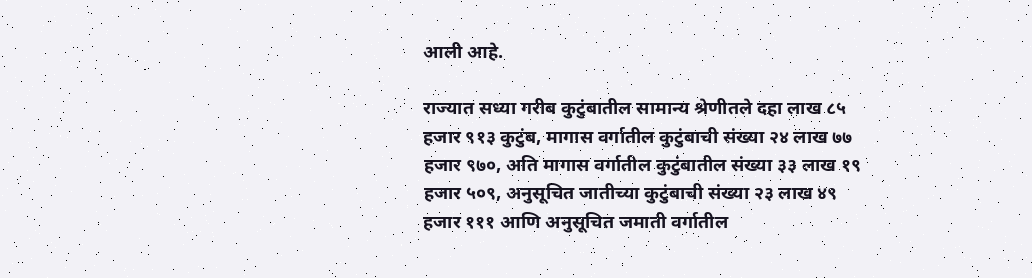आली आहे.

राज्यात सध्या गरीब कुटुंबातील सामान्य श्रेणीतले दहा लाख ८५ हजार ९१३ कुटुंब, मागास वर्गातील कुटुंबाची संख्या २४ लाख ७७ हजार ९७०, अति मागास वर्गातील कुटुंबातील संख्या ३३ लाख १९ हजार ५०९, अनुसूचित जातीच्या कुटुंबाची संख्या २३ लाख ४९ हजार १११ आणि अनुसूचित जमाती वर्गातील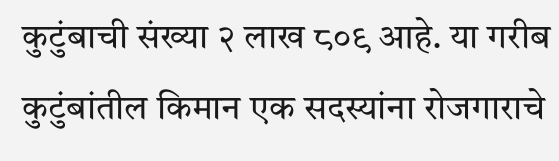कुटुंबाची संख्या २ लाख ८०९ आहे. या गरीब कुटुंबांतील किमान एक सदस्यांना रोजगाराचे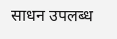साधन उपलब्ध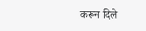करून दिले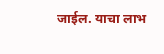जाईल. याचा लाभ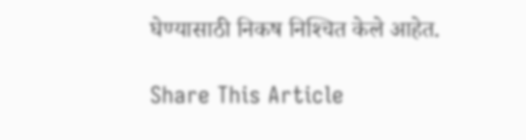घेण्यासाठी निकष निश्‍चित केले आहेत.

Share This Article